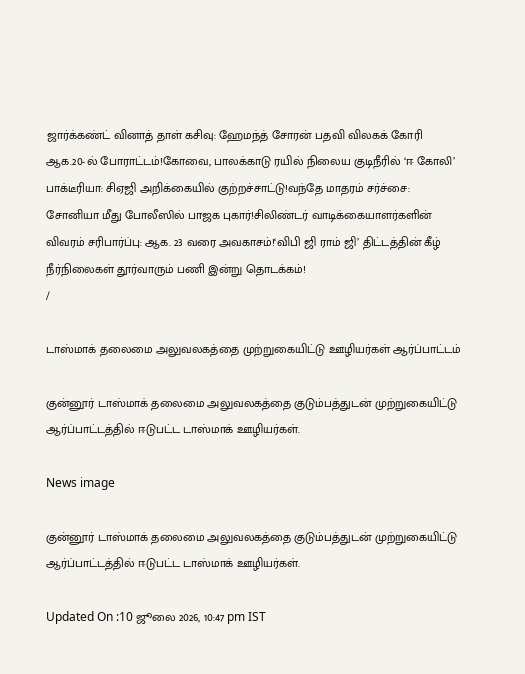ஜார்க்கண்ட் வினாத் தாள் கசிவு: ஹேமந்த் சோரன் பதவி விலகக் கோரி ஆக.20-ல் போராட்டம்!கோவை, பாலக்காடு ரயில் நிலைய குடிநீரில் ‘ஈ கோலி’ பாக்டீரியா: சிஏஜி அறிக்கையில் குற்றச்சாட்டு!வந்தே மாதரம் சர்ச்சை: சோனியா மீது போலீஸில் பாஜக புகார்!சிலிண்டர் வாடிக்கையாளர்களின் விவரம் சரிபார்ப்பு: ஆக. 23 வரை அவகாசம்!‘விபி ஜி ராம் ஜி’ திட்டத்தின் கீழ் நீர்நிலைகள் தூர்வாரும் பணி இன்று தொடக்கம்!
/

டாஸ்மாக் தலைமை அலுவலகத்தை முற்றுகையிட்டு ஊழியர்கள் ஆர்ப்பாட்டம்

குன்னூர் டாஸ்மாக் தலைமை அலுவலகத்தை குடும்பத்துடன் முற்றுகையிட்டு ஆர்ப்பாட்டத்தில் ஈடுபட்ட டாஸ்மாக் ஊழியர்கள்.

News image

குன்னூர் டாஸ்மாக் தலைமை அலுவலகத்தை குடும்பத்துடன் முற்றுகையிட்டு ஆர்ப்பாட்டத்தில் ஈடுபட்ட டாஸ்மாக் ஊழியர்கள்.

Updated On :10 ஜூலை 2026, 10:47 pm IST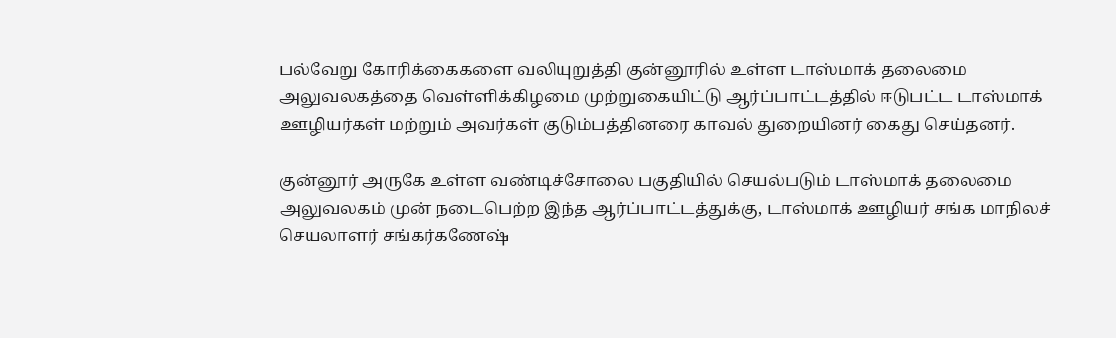பல்வேறு கோரிக்கைகளை வலியுறுத்தி குன்னூரில் உள்ள டாஸ்மாக் தலைமை அலுவலகத்தை வெள்ளிக்கிழமை முற்றுகையிட்டு ஆர்ப்பாட்டத்தில் ஈடுபட்ட டாஸ்மாக் ஊழியர்கள் மற்றும் அவர்கள் குடும்பத்தினரை காவல் துறையினர் கைது செய்தனர்.

குன்னூர் அருகே உள்ள வண்டிச்சோலை பகுதியில் செயல்படும் டாஸ்மாக் தலைமை அலுவலகம் முன் நடைபெற்ற இந்த ஆர்ப்பாட்டத்துக்கு, டாஸ்மாக் ஊழியர் சங்க மாநிலச் செயலாளர் சங்கர்கணேஷ்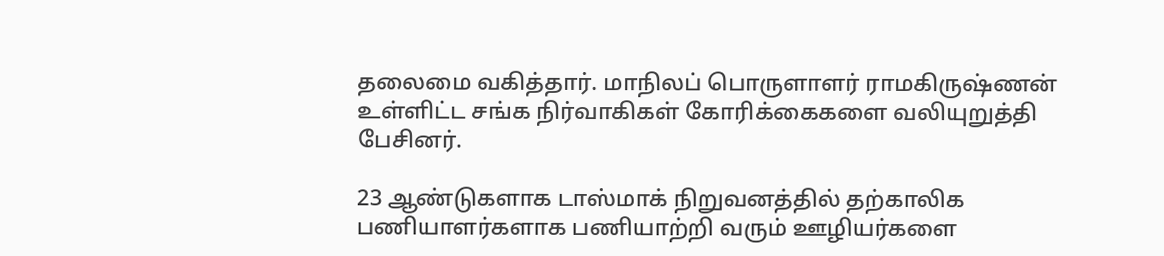தலைமை வகித்தார். மாநிலப் பொருளாளர் ராமகிருஷ்ணன் உள்ளிட்ட சங்க நிர்வாகிகள் கோரிக்கைகளை வலியுறுத்தி பேசினர்.

23 ஆண்டுகளாக டாஸ்மாக் நிறுவனத்தில் தற்காலிக பணியாளர்களாக பணியாற்றி வரும் ஊழியர்களை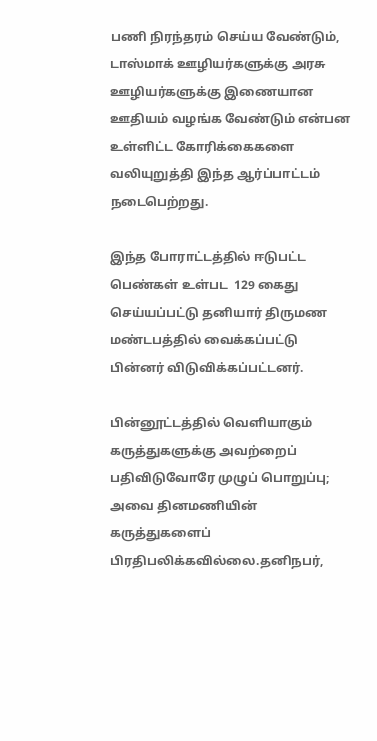பணி நிரந்தரம் செய்ய வேண்டும், டாஸ்மாக் ஊழியர்களுக்கு அரசு ஊழியர்களுக்கு இணையான ஊதியம் வழங்க வேண்டும் என்பன உள்ளிட்ட கோரிக்கைகளை வலியுறுத்தி இந்த ஆர்ப்பாட்டம் நடைபெற்றது.

இந்த போராட்டத்தில் ஈடுபட்ட பெண்கள் உள்பட  129 கைது செய்யப்பட்டு தனியார் திருமண மண்டபத்தில் வைக்கப்பட்டு பின்னர் விடுவிக்கப்பட்டனர்.

பின்னூட்டத்தில் வெளியாகும் கருத்துகளுக்கு அவற்றைப் பதிவிடுவோரே முழுப் பொறுப்பு; அவை தினமணியின் கருத்துகளைப் பிரதிபலிக்கவில்லை.தனிநபர்,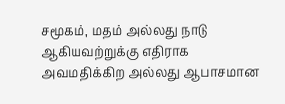சமூகம், மதம் அல்லது நாடு ஆகியவற்றுக்கு எதிராக அவமதிக்கிற அல்லது ஆபாசமான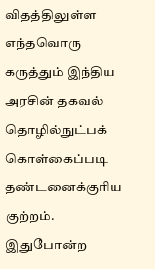விதத்திலுள்ள எந்தவொரு கருத்தும் இந்திய அரசின் தகவல் தொழில்நுட்பக் கொள்கைப்படி தண்டனைக்குரிய குற்றம். இதுபோன்ற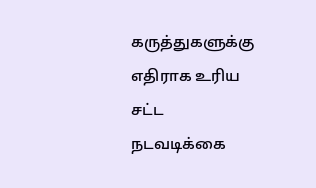கருத்துகளுக்கு எதிராக உரிய சட்ட நடவடிக்கை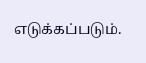எடுக்கப்படும்.